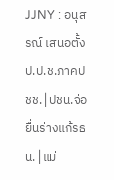JJNY : อนุสรณ์ เสนอตั้ง ป.ป.ช.ภาคปชช.│ปชน.จ่อยื่นร่างแก้รธน.│แม่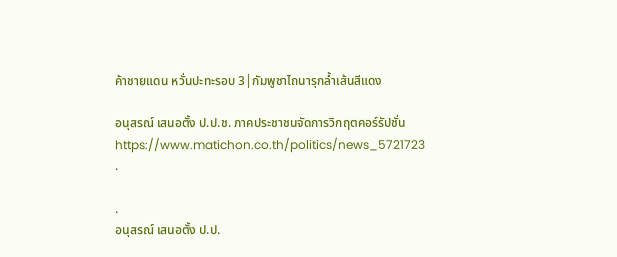ค้าชายแดน หวั่นปะทะรอบ 3│กัมพูชาไถนารุกล้ำเส้นสีแดง

อนุสรณ์ เสนอตั้ง ป.ป.ช. ภาคประชาชนจัดการวิกฤตคอร์รัปชั่น
https://www.matichon.co.th/politics/news_5721723
.

.
อนุสรณ์ เสนอตั้ง ป.ป.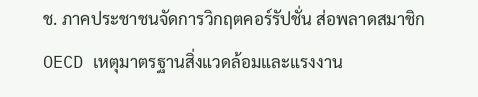ช. ภาคประชาชนจัดการวิกฤตคอร์รัปชั่น ส่อพลาดสมาชิก OECD เหตุมาตรฐานสิ่งแวดล้อมและแรงงาน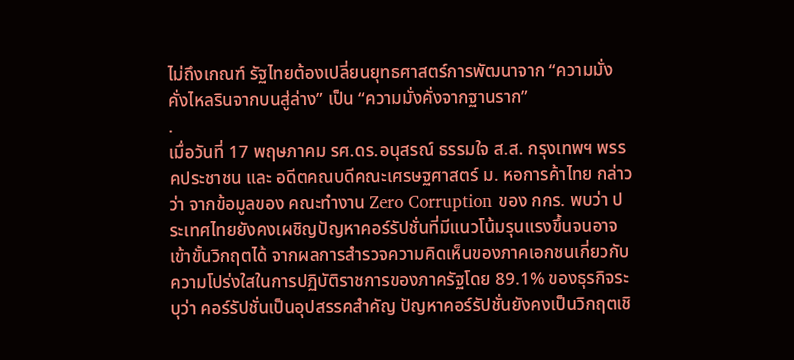ไม่ถึงเกณฑ์ รัฐไทยต้องเปลี่ยนยุทธศาสตร์การพัฒนาจาก “ความมั่งคั่งไหลรินจากบนสู่ล่าง” เป็น “ความมั่งคั่งจากฐานราก”
.
เมื่อวันที่ 17 พฤษภาคม รศ.ดร.อนุสรณ์ ธรรมใจ ส.ส. กรุงเทพฯ พรรคประชาชน และ อดีตคณบดีคณะเศรษฐศาสตร์ ม. หอการค้าไทย กล่าวว่า จากข้อมูลของ คณะทำงาน Zero Corruption ของ กกร. พบว่า ประเทศไทยยังคงเผชิญปัญหาคอร์รัปชั่นที่มีแนวโน้มรุนแรงขึ้นจนอาจเข้าขั้นวิกฤตได้ จากผลการสำรวจความคิดเห็นของภาคเอกชนเกี่ยวกับความโปร่งใสในการปฏิบัติราชการของภาครัฐโดย 89.1% ของธุรกิจระบุว่า คอร์รัปชั่นเป็นอุปสรรคสำคัญ ปัญหาคอร์รัปชั่นยังคงเป็นวิกฤตเชิ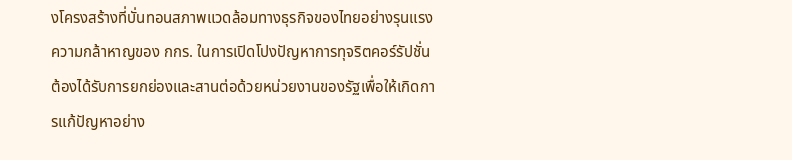งโครงสร้างที่บั่นทอนสภาพแวดล้อมทางธุรกิจของไทยอย่างรุนแรง ความกล้าหาญของ กกร. ในการเปิดโปงปัญหาการทุจริตคอร์รัปชั่นต้องได้รับการยกย่องและสานต่อด้วยหน่วยงานของรัฐเพื่อให้เกิดการแก้ปัญหาอย่าง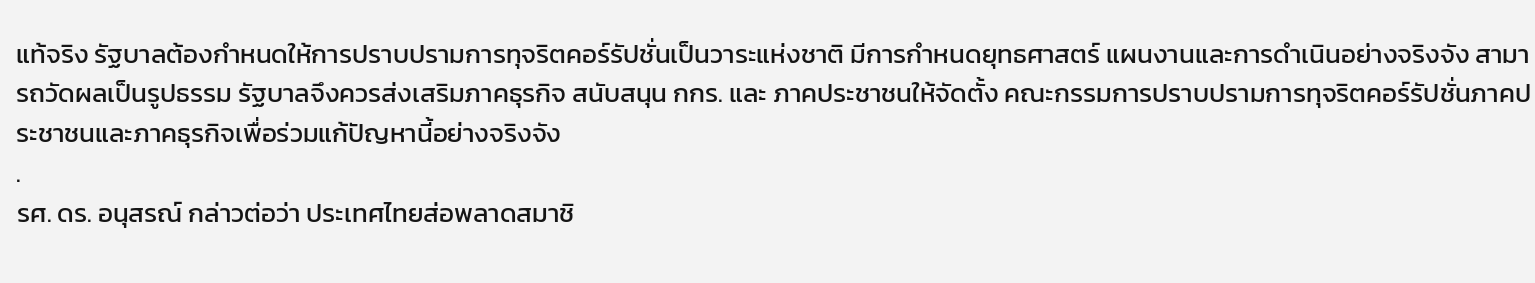แท้จริง รัฐบาลต้องกำหนดให้การปราบปรามการทุจริตคอร์รัปชั่นเป็นวาระแห่งชาติ มีการกำหนดยุทธศาสตร์ แผนงานและการดำเนินอย่างจริงจัง สามารถวัดผลเป็นรูปธรรม รัฐบาลจึงควรส่งเสริมภาคธุรกิจ สนับสนุน กกร. และ ภาคประชาชนให้จัดตั้ง คณะกรรมการปราบปรามการทุจริตคอร์รัปชั่นภาคประชาชนและภาคธุรกิจเพื่อร่วมแก้ปัญหานี้อย่างจริงจัง
.
รศ. ดร. อนุสรณ์ กล่าวต่อว่า ประเทศไทยส่อพลาดสมาชิ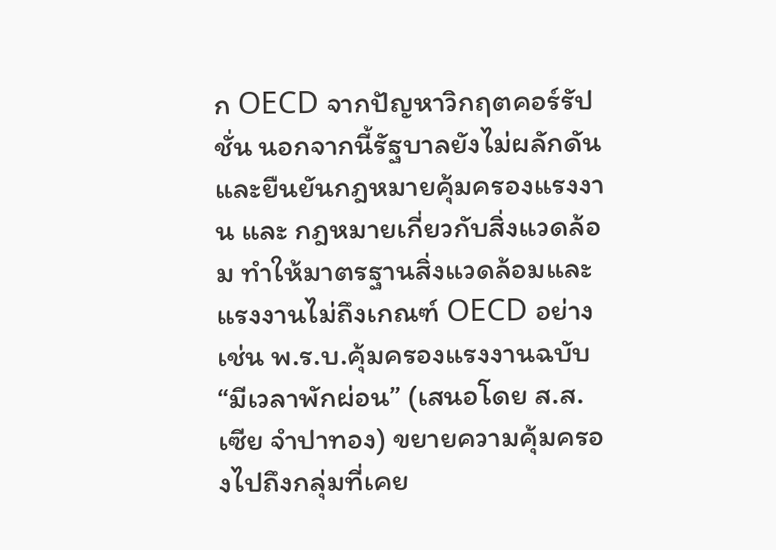ก OECD จากปัญหาวิกฤตคอร์รัปชั่น นอกจากนี้รัฐบาลยังไม่ผลักดันและยืนยันกฎหมายคุ้มครองแรงงาน และ กฎหมายเกี่ยวกับสิ่งแวดล้อม ทำให้มาตรฐานสิ่งแวดล้อมและแรงงานไม่ถึงเกณฑ์ OECD อย่างเช่น พ.ร.บ.คุ้มครองแรงงานฉบับ “มีเวลาพักผ่อน” (เสนอโดย ส.ส. เซีย จำปาทอง) ขยายความคุ้มครองไปถึงกลุ่มที่เคย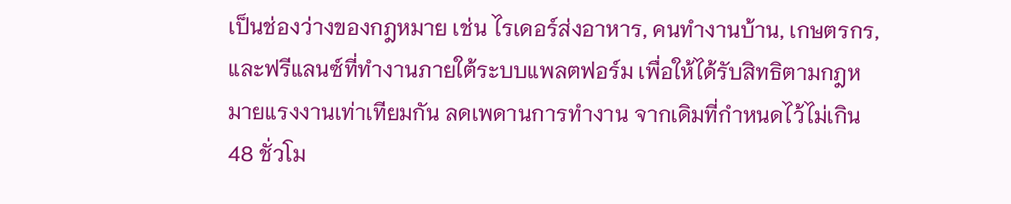เป็นช่องว่างของกฎหมาย เช่น ไรเดอร์ส่งอาหาร, คนทำงานบ้าน, เกษตรกร, และฟรีแลนซ์ที่ทำงานภายใต้ระบบแพลตฟอร์ม เพื่อให้ได้รับสิทธิตามกฎหมายแรงงานเท่าเทียมกัน ลดเพดานการทำงาน จากเดิมที่กำหนดไว้ไม่เกิน 48 ชั่วโม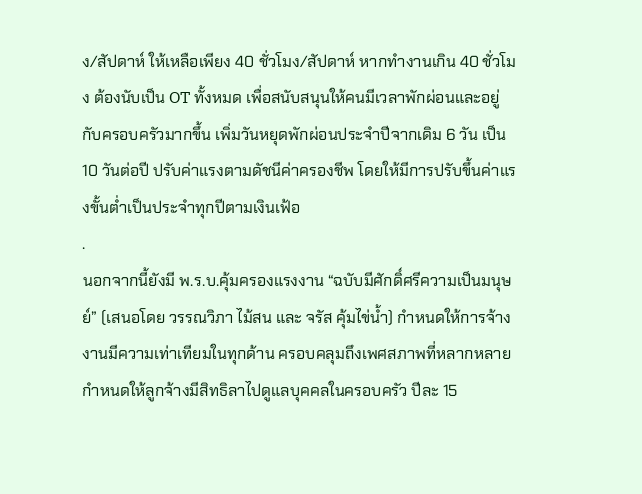ง/สัปดาห์ ให้เหลือเพียง 40 ชั่วโมง/สัปดาห์ หากทำงานเกิน 40 ชั่วโมง ต้องนับเป็น OT ทั้งหมด เพื่อสนับสนุนให้คนมีเวลาพักผ่อนและอยู่กับครอบครัวมากขึ้น เพิ่มวันหยุดพักผ่อนประจำปีจากเดิม 6 วัน เป็น 10 วันต่อปี ปรับค่าแรงตามดัชนีค่าครองชีพ โดยให้มีการปรับขึ้นค่าแรงขั้นต่ำเป็นประจำทุกปีตามเงินเฟ้อ
.
นอกจากนี้ยังมี พ.ร.บ.คุ้มครองแรงงาน “ฉบับมีศักดิ์ศรีความเป็นมนุษย์” (เสนอโดย วรรณวิภา ไม้สน และ จรัส คุ้มไข่น้ำ) กำหนดให้การจ้างงานมีความเท่าเทียมในทุกด้าน ครอบคลุมถึงเพศสภาพที่หลากหลาย กำหนดให้ลูกจ้างมีสิทธิลาไปดูแลบุคคลในครอบครัว ปีละ 15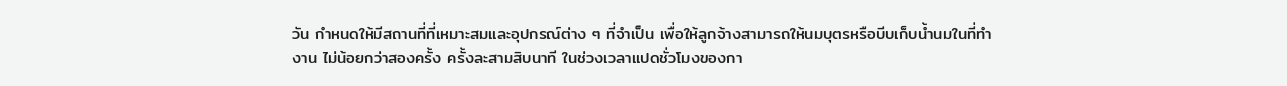วัน กำหนดให้มีสถานที่ที่เหมาะสมและอุปกรณ์ต่าง ๆ ที่จำเป็น เพื่อให้ลูกจ้างสามารถให้นมบุตรหรือบีบเก็บน้ำนมในที่ทำงาน ไม่น้อยกว่าสองครั้ง ครั้งละสามสิบนาที ในช่วงเวลาแปดชั่วโมงของกา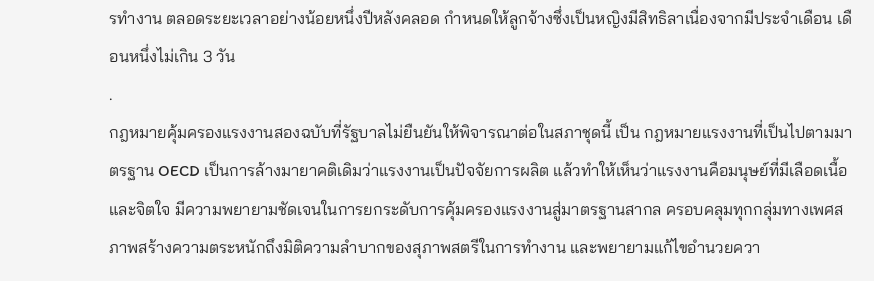รทำงาน ตลอดระยะเวลาอย่างน้อยหนึ่งปีหลังคลอด กำหนดให้ลูกจ้างซึ่งเป็นหญิงมีสิทธิลาเนื่องจากมีประจำเดือน เดือนหนึ่งไม่เกิน 3 วัน
.
กฎหมายคุ้มครองแรงงานสองฉบับที่รัฐบาลไม่ยืนยันให้พิจารณาต่อในสภาชุดนี้ เป็น กฎหมายแรงงานที่เป็นไปตามมาตรฐาน OECD เป็นการล้างมายาคติเดิมว่าแรงงานเป็นปัจจัยการผลิต แล้วทำให้เห็นว่าแรงงานคือมนุษย์ที่มีเลือดเนื้อและจิตใจ มีความพยายามชัดเจนในการยกระดับการคุ้มครองแรงงานสู่มาตรฐานสากล ครอบคลุมทุกกลุ่มทางเพศสภาพสร้างความตระหนักถึงมิติความลำบากของสุภาพสตรีในการทำงาน และพยายามแก้ไขอำนวยควา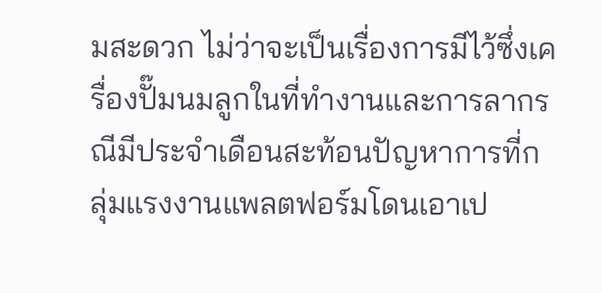มสะดวก ไม่ว่าจะเป็นเรื่องการมีไว้ซึ่งเครื่องปั๊มนมลูกในที่ทำงานและการลากรณีมีประจำเดือนสะท้อนปัญหาการที่กลุ่มแรงงานแพลตฟอร์มโดนเอาเป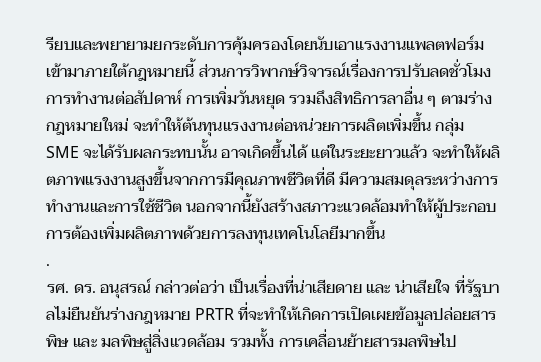รียบและพยายามยกระดับการคุ้มครองโดยนับเอาแรงงานแพลตฟอร์มเข้ามาภายใต้กฎหมายนี้ ส่วนการวิพากษ์วิจารณ์เรื่องการปรับลดชั่วโมงการทำงานต่อสัปดาห์ การเพิ่มวันหยุด รวมถึงสิทธิการลาอื่น ๆ ตามร่างกฎหมายใหม่ จะทำให้ต้นทุนแรงงานต่อหน่วยการผลิตเพิ่มขึ้น กลุ่ม SME จะได้รับผลกระทบนั้น อาจเกิดขึ้นได้ แต่ในระยะยาวแล้ว จะทำให้ผลิตภาพแรงงานสูงขึ้นจากการมีคุณภาพชีวิตที่ดี มีความสมดุลระหว่างการทำงานและการใช้ชีวิต นอกจากนี้ยังสร้างสภาวะแวดล้อมทำให้ผู้ประกอบการต้องเพิ่มผลิตภาพด้วยการลงทุนเทคโนโลยีมากขึ้น
.
รศ. ดร. อนุสรณ์ กล่าวต่อว่า เป็นเรื่องที่น่าเสียดาย และ น่าเสียใจ ที่รัฐบาลไม่ยืนยันร่างกฎหมาย PRTR ที่จะทำให้เกิดการเปิดเผยข้อมูลปล่อยสารพิษ และ มลพิษสู่สิ่งแวดล้อม รวมทั้ง การเคลื่อนย้ายสารมลพิษไป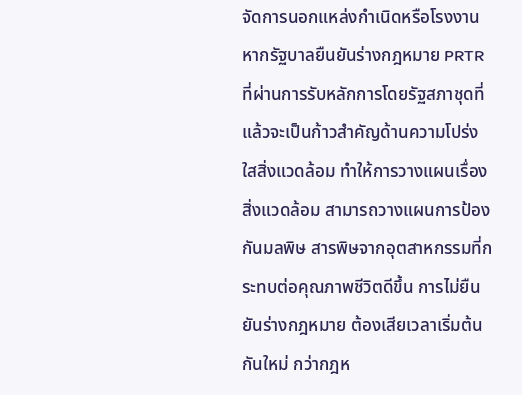จัดการนอกแหล่งกำเนิดหรือโรงงาน หากรัฐบาลยืนยันร่างกฎหมาย PRTR ที่ผ่านการรับหลักการโดยรัฐสภาชุดที่แล้วจะเป็นก้าวสำคัญด้านความโปร่งใสสิ่งแวดล้อม ทำให้การวางแผนเรื่องสิ่งแวดล้อม สามารถวางแผนการป้องกันมลพิษ สารพิษจากอุตสาหกรรมที่กระทบต่อคุณภาพชีวิตดีขึ้น การไม่ยืนยันร่างกฎหมาย ต้องเสียเวลาเริ่มต้นกันใหม่ กว่ากฎห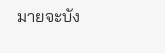มายจะบัง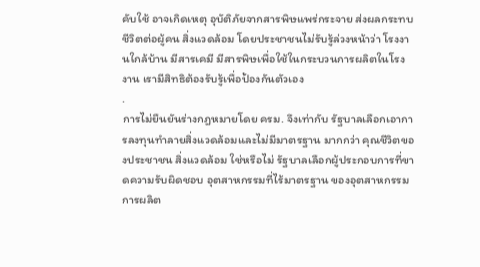คับใช้ อาจเกิดเหตุ อุบัติภัยจากสารพิษแพร่กระจาย ส่งผลกระทบชีวิตต่อผู้คน สิ่งแวดล้อม โดยประชาชนไม่รับรู้ล่วงหน้าว่า โรงงานใกล้บ้าน มีสารเคมี มีสารพิษเพื่อใช้ในกระบวนการผลิตในโรงงาน เรามีสิทธิต้องรับรู้เพื่อป้องกันตัวเอง
.
การไม่ยืนยันร่างกฎหมายโดย ครม. จึงเท่ากับ รัฐบาลเลือกเอาการลงทุนทำลายสิ่งแวดล้อมและไม่มีมาตรฐาน มากกว่า คุณชีวิตของประชาชน สิ่งแวดล้อม ใช่หรือไม่ รัฐบาลเลือกผู้ประกอบการที่ขาดความรับผิดชอบ อุตสาหกรรมที่ไร้มาตรฐาน ของอุตสาหกรรมการผลิต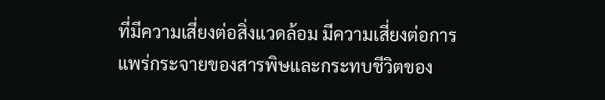ที่มีความเสี่ยงต่อสิ่งแวดล้อม มีความเสี่ยงต่อการแพร่กระจายของสารพิษและกระทบชีวิตของ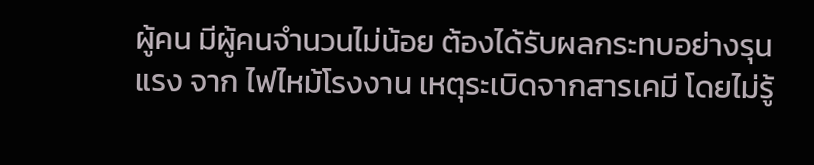ผู้คน มีผู้คนจำนวนไม่น้อย ต้องได้รับผลกระทบอย่างรุนแรง จาก ไฟไหม้โรงงาน เหตุระเบิดจากสารเคมี โดยไม่รู้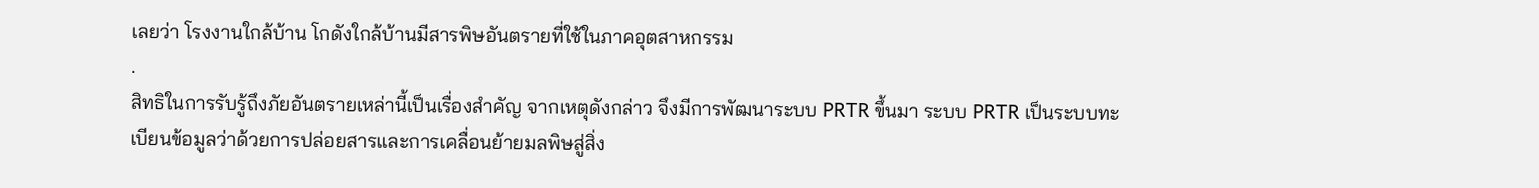เลยว่า โรงงานใกล้บ้าน โกดังใกล้บ้านมีสารพิษอันตรายที่ใช้ในภาคอุตสาหกรรม
.
สิทธิในการรับรู้ถึงภัยอันตรายเหล่านี้เป็นเรื่องสำคัญ จากเหตุดังกล่าว จึงมีการพัฒนาระบบ PRTR ขึ้นมา ระบบ PRTR เป็นระบบทะเบียนข้อมูลว่าด้วยการปล่อยสารและการเคลื่อนย้ายมลพิษสู่สิ่ง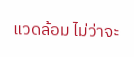แวดล้อม ไม่ว่าจะ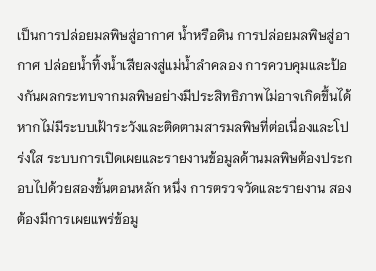เป็นการปล่อยมลพิษสู่อากาศ น้ำหรือดิน การปล่อยมลพิษสู่อากาศ ปล่อยน้ำทิ้งน้ำเสียลงสู่แม่น้ำลำคลอง การควบคุมและป้องกันผลกระทบจากมลพิษอย่างมีประสิทธิภาพไม่อาจเกิดขึ้นได้ หากไม่มีระบบเฝ้าระวังและติดตามสารมลพิษที่ต่อเนื่องและโปร่งใส ระบบการเปิดเผยและรายงานข้อมูลด้านมลพิษต้องประกอบไปด้วยสองขั้นตอนหลัก หนึ่ง การตรวจวัดและรายงาน สอง ต้องมีการเผยแพร่ข้อมู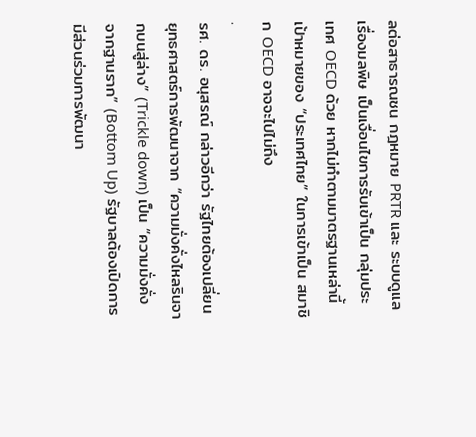ลต่อสาธารณชน กฎหมาย PRTR และ ระบบดูแลเรื่องมลพิษ เป็นเงื่อนไขการรับเข้าเป็น กลุ่มประเทศ OECD ด้วย หากไม่ทำตามมาตรฐานเหล่านี้ เป้าหมายของ “ประเทศไทย” ในการเข้าเป็น สมาชิก OECD อาจจะไปไม่ถึง
.
รศ. ดร. อนุสรณ์ กล่าวอีกว่า รัฐไทยต้องเปลี่ยนยุทธศาสตร์การพัฒนาจาก “ความมั่งคั่งไหลรินจากบนสู่ล่าง” (Trickle down) เป็น “ความมั่งคั่งจากฐานราก” (Bottom Up) รัฐบาลต้องเปิดการมีส่วนร่วมการพัฒนา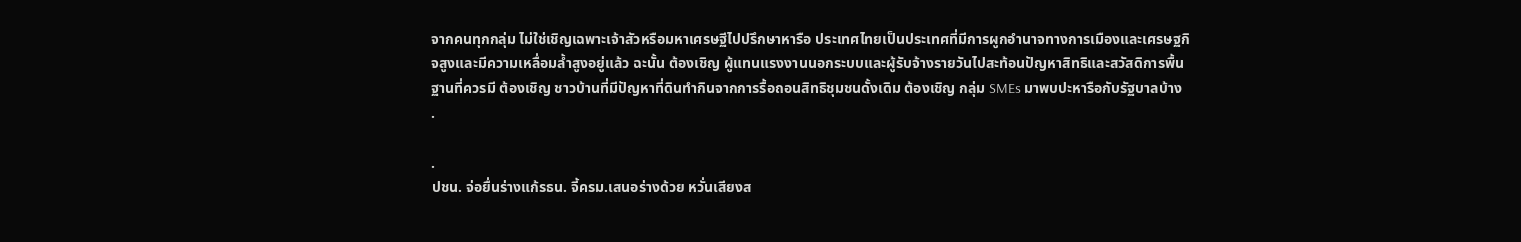จากคนทุกกลุ่ม ไม่ใช่เชิญเฉพาะเจ้าสัวหรือมหาเศรษฐีไปปรึกษาหารือ ประเทศไทยเป็นประเทศที่มีการผูกอำนาจทางการเมืองและเศรษฐกิจสูงและมีความเหลื่อมล้ำสูงอยู่แล้ว ฉะนั้น ต้องเชิญ ผู้แทนแรงงานนอกระบบและผู้รับจ้างรายวันไปสะท้อนปัญหาสิทธิและสวัสดิการพื้นฐานที่ควรมี ต้องเชิญ ชาวบ้านที่มีปัญหาที่ดินทำกินจากการรื้อถอนสิทธิชุมชนดั้งเดิม ต้องเชิญ กลุ่ม SMEs มาพบปะหารือกับรัฐบาลบ้าง
.

.
ปชน. จ่อยื่นร่างแก้รธน. จี้ครม.เสนอร่างด้วย หวั่นเสียงส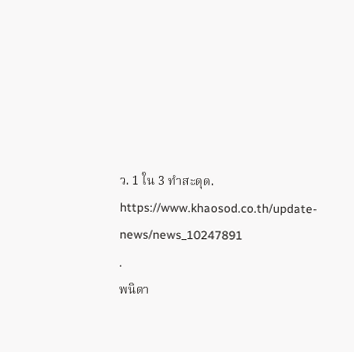ว. 1 ใน 3 ทำสะดุด.
https://www.khaosod.co.th/update-news/news_10247891
.
พนิดา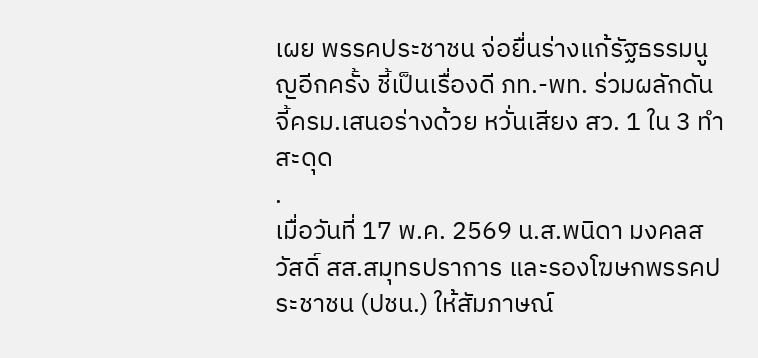เผย พรรคประชาชน จ่อยื่นร่างแก้รัฐธรรมนูญอีกครั้ง ชี้เป็นเรื่องดี ภท.-พท. ร่วมผลักดัน จี้ครม.เสนอร่างด้วย หวั่นเสียง สว. 1 ใน 3 ทำสะดุด
.
เมื่อวันที่ 17 พ.ค. 2569 น.ส.พนิดา มงคลสวัสดิ์ สส.สมุทรปราการ และรองโฆษกพรรคประชาชน (ปชน.) ให้สัมภาษณ์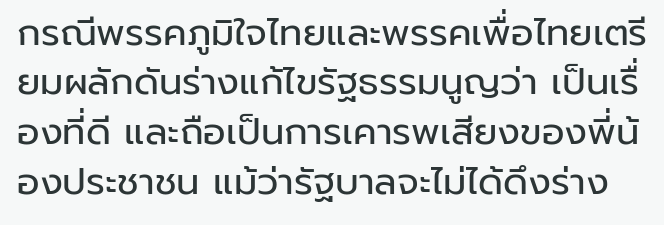กรณีพรรคภูมิใจไทยและพรรคเพื่อไทยเตรียมผลักดันร่างแก้ไขรัฐธรรมนูญว่า เป็นเรื่องที่ดี และถือเป็นการเคารพเสียงของพี่น้องประชาชน แม้ว่ารัฐบาลจะไม่ได้ดึงร่าง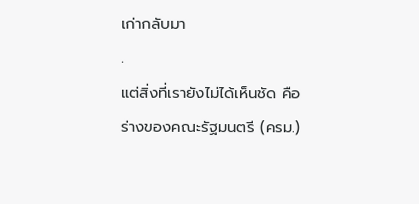เก่ากลับมา
.
แต่สิ่งที่เรายังไม่ได้เห็นชัด คือ ร่างของคณะรัฐมนตรี (ครม.)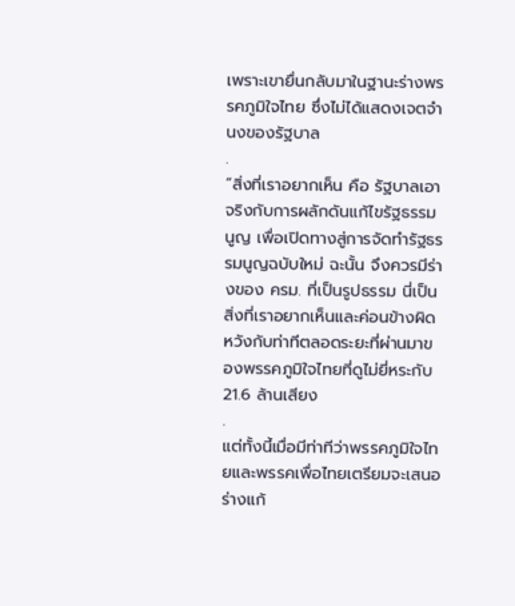เพราะเขายื่นกลับมาในฐานะร่างพรรคภูมิใจไทย ซึ่งไม่ได้แสดงเจตจำนงของรัฐบาล
.
“สิ่งที่เราอยากเห็น คือ รัฐบาลเอาจริงกับการผลักดันแก้ไขรัฐธรรมนูญ เพื่อเปิดทางสู่การจัดทำรัฐธรรมนูญฉบับใหม่ ฉะนั้น จึงควรมีร่างของ ครม. ที่เป็นรูปธรรม นี่เป็นสิ่งที่เราอยากเห็นและค่อนข้างผิดหวังกับท่าทีตลอดระยะที่ผ่านมาของพรรคภูมิใจไทยที่ดูไม่ยี่หระกับ 21.6 ล้านเสียง
.
แต่ทั้งนี้เมื่อมีท่าทีว่าพรรคภูมิใจไทยและพรรคเพื่อไทยเตรียมจะเสนอร่างแก้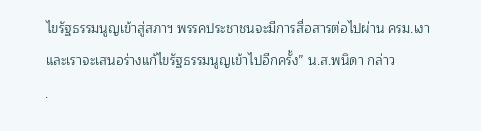ไขรัฐธรรมนูญเข้าสู่สภาฯ พรรคประชาชนจะมีการสื่อสารต่อไปผ่าน ครม.เงา และเราจะเสนอร่างแก้ไขรัฐธรรมนูญเข้าไปอีกครั้ง” น.ส.พนิดา กล่าว
.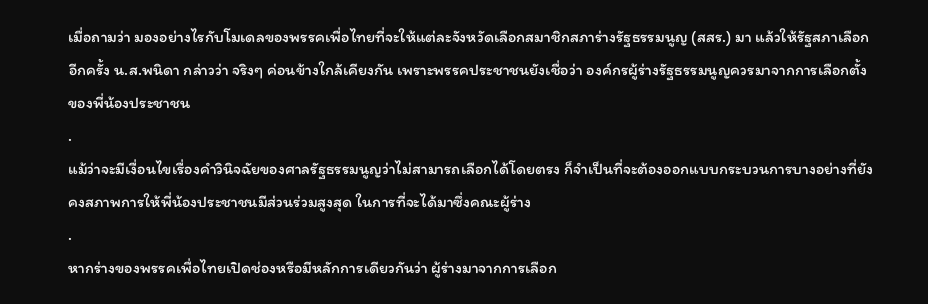เมื่อถามว่า มองอย่างไรกับโมเดลของพรรคเพื่อไทยที่จะให้แต่ละจังหวัดเลือกสมาชิกสภาร่างรัฐธรรมนูญ (สสร.) มา แล้วให้รัฐสภาเลือกอีกครั้ง น.ส.พนิดา กล่าวว่า จริงๆ ค่อนข้างใกล้เคียงกัน เพราะพรรคประชาชนยังเชื่อว่า องค์กรผู้ร่างรัฐธรรมนูญควรมาจากการเลือกตั้งของพี่น้องประชาชน
.
แม้ว่าจะมีเงื่อนไขเรื่องคำวินิจฉัยของศาลรัฐธรรมนูญว่าไม่สามารถเลือกได้โดยตรง ก็จำเป็นที่จะต้องออกแบบกระบวนการบางอย่างที่ยังคงสภาพการให้พี่น้องประชาชนมีส่วนร่วมสูงสุด ในการที่จะได้มาซึ่งคณะผู้ร่าง
.
หากร่างของพรรคเพื่อไทยเปิดช่องหรือมีหลักการเดียวกันว่า ผู้ร่างมาจากการเลือก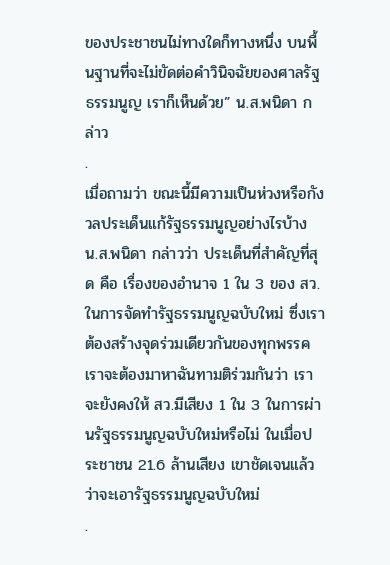ของประชาชนไม่ทางใดก็ทางหนึ่ง บนพื้นฐานที่จะไม่ขัดต่อคำวินิจฉัยของศาลรัฐธรรมนูญ เราก็เห็นด้วย” น.ส.พนิดา กล่าว
.
เมื่อถามว่า ขณะนี้มีความเป็นห่วงหรือกังวลประเด็นแก้รัฐธรรมนูญอย่างไรบ้าง น.ส.พนิดา กล่าวว่า ประเด็นที่สำคัญที่สุด คือ เรื่องของอำนาจ 1 ใน 3 ของ สว. ในการจัดทำรัฐธรรมนูญฉบับใหม่ ซึ่งเราต้องสร้างจุดร่วมเดียวกันของทุกพรรค เราจะต้องมาหาฉันทามติร่วมกันว่า เราจะยังคงให้ สว.มีเสียง 1 ใน 3 ในการผ่านรัฐธรรมนูญฉบับใหม่หรือไม่ ในเมื่อประชาชน 21.6 ล้านเสียง เขาชัดเจนแล้วว่าจะเอารัฐธรรมนูญฉบับใหม่
.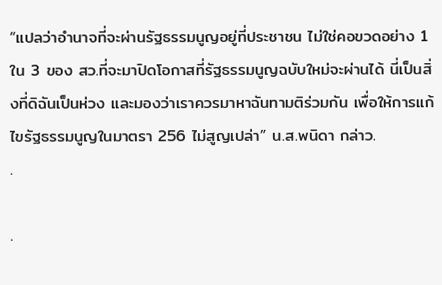“แปลว่าอำนาจที่จะผ่านรัฐธรรมนูญอยู่ที่ประชาชน ไม่ใช่คอขวดอย่าง 1 ใน 3 ของ สว.ที่จะมาปิดโอกาสที่รัฐธรรมนูญฉบับใหม่จะผ่านได้ นี่เป็นสิ่งที่ดิฉันเป็นห่วง และมองว่าเราควรมาหาฉันทามติร่วมกัน เพื่อให้การแก้ไขรัฐธรรมนูญในมาตรา 256 ไม่สูญเปล่า” น.ส.พนิดา กล่าว.
.

.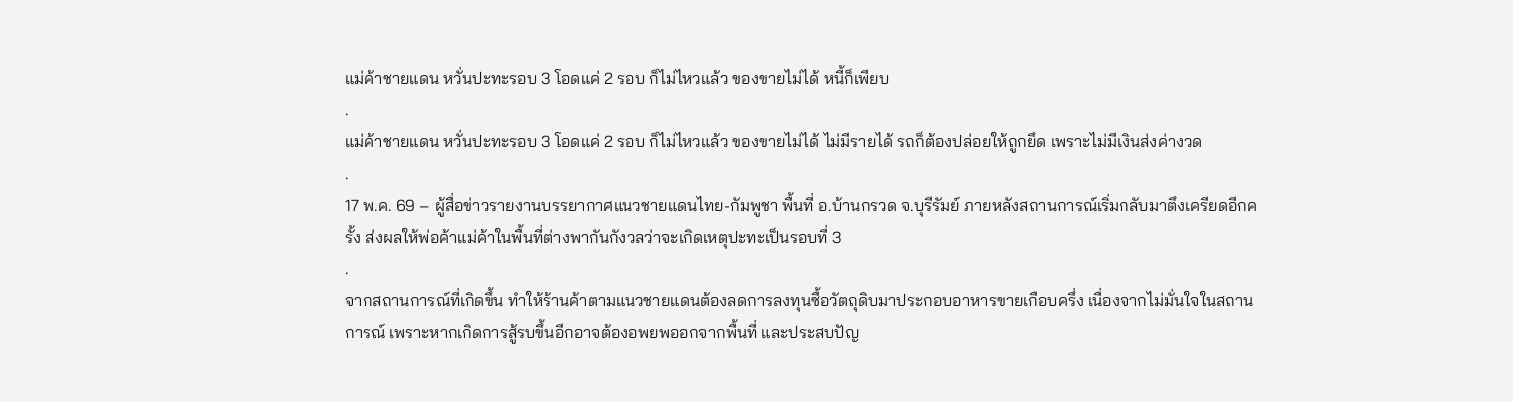แม่ค้าชายแดน หวั่นปะทะรอบ 3 โอดแค่ 2 รอบ ก็ไม่ไหวแล้ว ของขายไม่ได้ หนี้ก็เพียบ
.
แม่ค้าชายแดน หวั่นปะทะรอบ 3 โอดแค่ 2 รอบ ก็ไม่ไหวแล้ว ของขายไม่ได้ ไม่มีรายได้ รถก็ต้องปล่อยให้ถูกยึด เพราะไม่มีเงินส่งค่างวด
.
17 พ.ค. 69 – ผู้สื่อข่าวรายงานบรรยากาศแนวชายแดนไทย-กัมพูชา พื้นที่ อ.บ้านกรวด จ.บุรีรัมย์ ภายหลังสถานการณ์เริ่มกลับมาตึงเครียดอีกครั้ง ส่งผลให้พ่อค้าแม่ค้าในพื้นที่ต่างพากันกังวลว่าจะเกิดเหตุปะทะเป็นรอบที่ 3
.
จากสถานการณ์ที่เกิดขึ้น ทำให้ร้านค้าตามแนวชายแดนต้องลดการลงทุนซื้อวัตถุดิบมาประกอบอาหารขายเกือบครึ่ง เนื่องจากไม่มั่นใจในสถานการณ์ เพราะหากเกิดการสู้รบขึ้นอีกอาจต้องอพยพออกจากพื้นที่ และประสบปัญ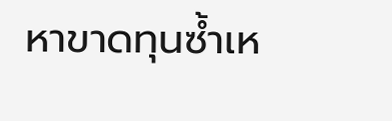หาขาดทุนซ้ำเห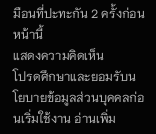มือนที่ปะทะกัน 2 ครั้งก่อนหน้านี้
แสดงความคิดเห็น
โปรดศึกษาและยอมรับนโยบายข้อมูลส่วนบุคคลก่อนเริ่มใช้งาน อ่านเพิ่ม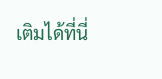เติมได้ที่นี่